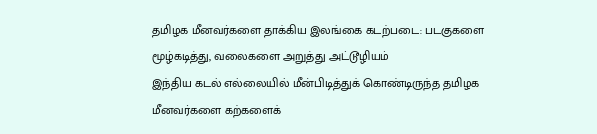தமிழக மீனவர்களை தாக்கிய இலங்கை கடற்படை: படகுகளை மூழ்கடித்து, வலைகளை அறுத்து அட்டூழியம்
இந்திய கடல் எல்லையில் மீன்பிடித்துக் கொண்டிருந்த தமிழக மீனவர்களை கற்களைக்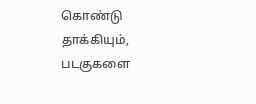கொண்டு தாக்கியும், படகுகளை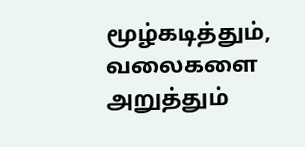மூழ்கடித்தும், வலைகளை அறுத்தும்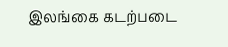இலங்கை கடற்படை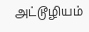அட்டூழியம்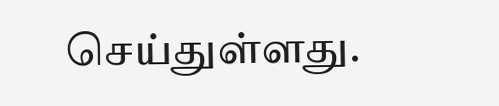செய்துள்ளது.